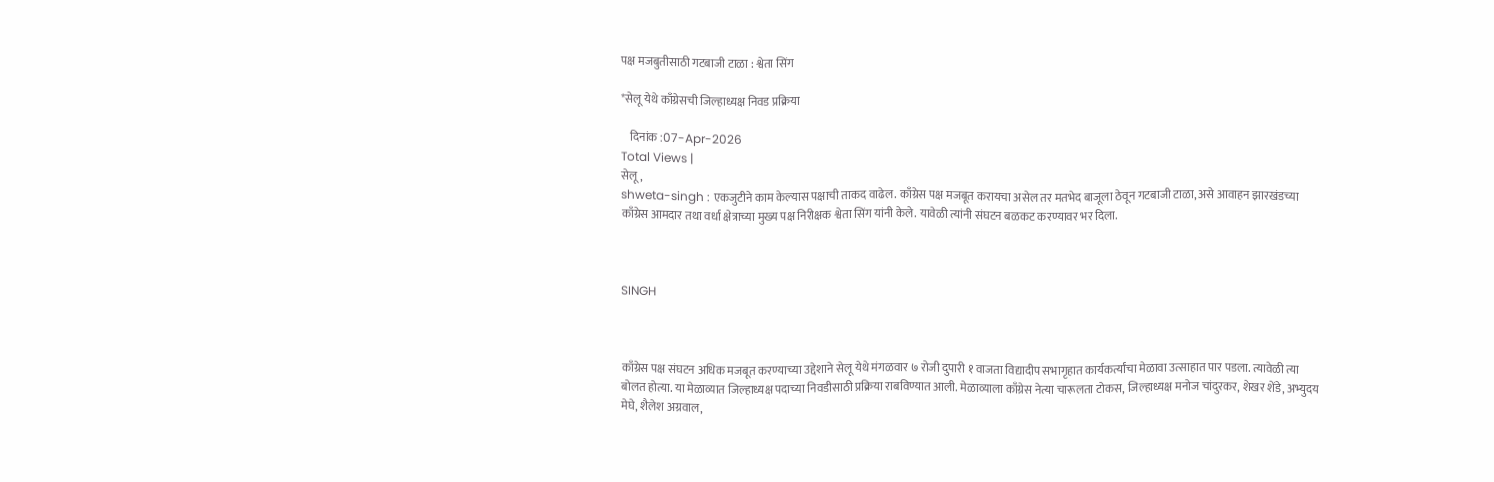पक्ष मजबुतीसाठी गटबाजी टाळा : श्वेता सिंग

*सेलू येथे काँग्रेसची जिल्हाध्यक्ष निवड प्रक्रिया

    दिनांक :07-Apr-2026
Total Views |
सेलू,
shweta-singh : एकजुटीने काम केल्यास पक्षाची ताकद वाढेल. काँग्रेस पक्ष मजबूत करायचा असेल तर मतभेद बाजूला ठेवून गटबाजी टाळा, असे आवाहन झारखंडच्या काँग्रेस आमदार तथा वर्धा क्षेत्राच्या मुख्य पक्ष निरीक्षक श्वेता सिंग यांनी केले. यावेळी त्यांनी संघटन बळकट करण्यावर भर दिला.



SINGH



काँग्रेस पक्ष संघटन अधिक मजबूत करण्याच्या उद्देशाने सेलू येथे मंगळवार ७ रोजी दुपारी १ वाजता विद्यादीप सभागृहात कार्यकर्त्यांचा मेळावा उत्साहात पार पडला. त्यावेळी त्या बोलत होत्या. या मेळाव्यात जिल्हाध्यक्ष पदाच्या निवडीसाठी प्रक्रिया राबविण्यात आली. मेळाव्याला काँग्रेस नेत्या चारूलता टोकस, जिल्हाध्यक्ष मनोज चांदुरकर, शेखर शेंडे, अभ्युदय मेघे, शैलेश अग्रवाल,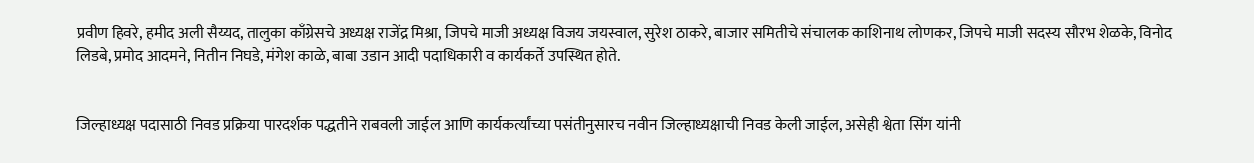प्रवीण हिवरे, हमीद अली सैय्यद, तालुका काँग्रेसचे अध्यक्ष राजेंद्र मिश्रा, जिपचे माजी अध्यक्ष विजय जयस्वाल, सुरेश ठाकरे, बाजार समितीचे संचालक काशिनाथ लोणकर, जिपचे माजी सदस्य सौरभ शेळके, विनोद लिडबे, प्रमोद आदमने, नितीन निघडे, मंगेश काळे, बाबा उडान आदी पदाधिकारी व कार्यकर्ते उपस्थित होते.


जिल्हाध्यक्ष पदासाठी निवड प्रक्रिया पारदर्शक पद्धतीने राबवली जाईल आणि कार्यकर्त्यांच्या पसंतीनुसारच नवीन जिल्हाध्यक्षाची निवड केली जाईल, असेही श्वेता सिंग यांनी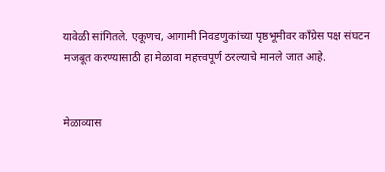यावेळी सांगितले. एकूणच, आगामी निवडणुकांच्या पृष्ठभूमीवर काँग्रेस पक्ष संघटन मजबूत करण्यासाठी हा मेळावा महत्त्वपूर्ण ठरल्याचे मानले जात आहे.


मेळाव्यास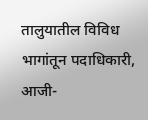तालुयातील विविध भागांतून पदाधिकारी, आजी-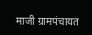माजी ग्रामपंचायत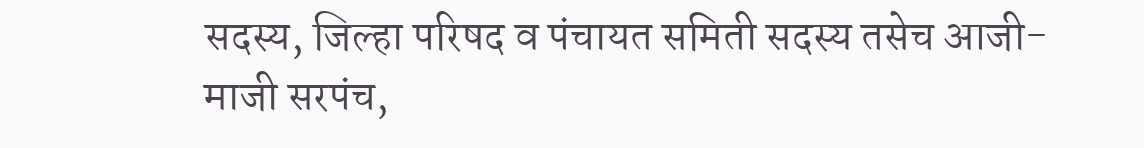सदस्य, जिल्हा परिषद व पंचायत समिती सदस्य तसेच आजी-माजी सरपंच,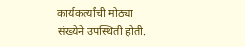कार्यकर्त्यांची मोठ्या संख्येने उपस्थिती होती.